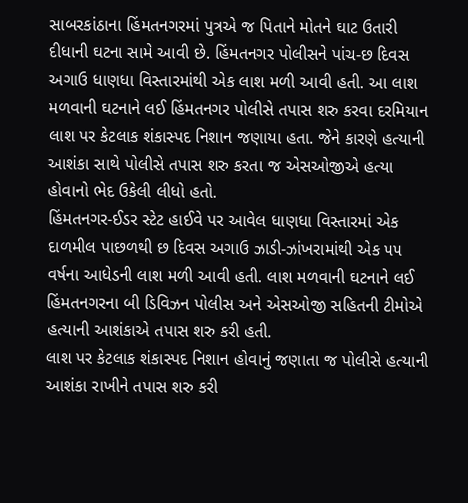સાબરકાંઠાના હિંમતનગરમાં પુત્રએ જ પિતાને મોતને ઘાટ ઉતારી દીધાની ઘટના સામે આવી છે. હિંમતનગર પોલીસને પાંચ-છ દિવસ અગાઉ ધાણધા વિસ્તારમાંથી એક લાશ મળી આવી હતી. આ લાશ મળવાની ઘટનાને લઈ હિંમતનગર પોલીસે તપાસ શરુ કરવા દરમિયાન લાશ પર કેટલાક શંકાસ્પદ નિશાન જણાયા હતા. જેને કારણે હત્યાની આશંકા સાથે પોલીસે તપાસ શરુ કરતા જ એસઓજીએ હત્યા હોવાનો ભેદ ઉકેલી લીધો હતો.
હિંમતનગર-ઈડર સ્ટેટ હાઈવે પર આવેલ ધાણધા વિસ્તારમાં એક દાળમીલ પાછળથી છ દિવસ અગાઉ ઝાડી-ઝાંખરામાંથી એક ૫૫ વર્ષના આધેડની લાશ મળી આવી હતી. લાશ મળવાની ઘટનાને લઈ હિંમતનગરના બી ડિવિઝન પોલીસ અને એસઓજી સહિતની ટીમોએ હત્યાની આશંકાએ તપાસ શરુ કરી હતી.
લાશ પર કેટલાક શંકાસ્પદ નિશાન હોવાનું જણાતા જ પોલીસે હત્યાની આશંકા રાખીને તપાસ શરુ કરી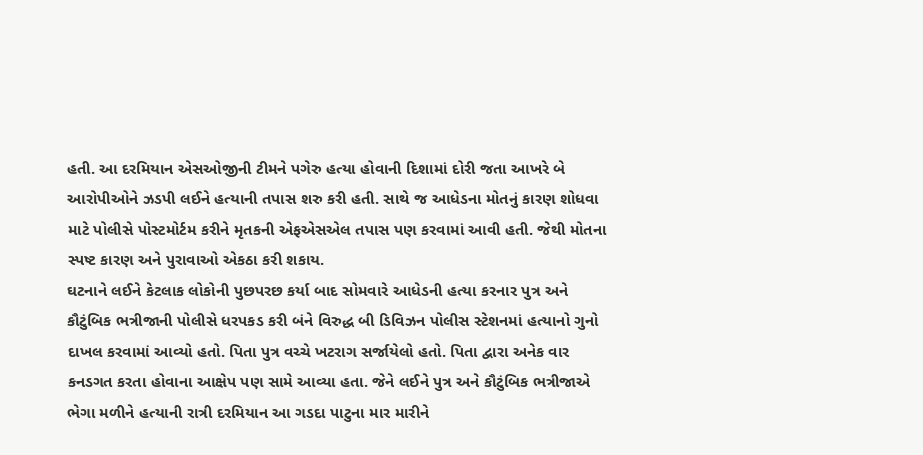હતી. આ દરમિયાન એસઓજીની ટીમને પગેરુ હત્યા હોવાની દિશામાં દોરી જતા આખરે બે આરોપીઓને ઝડપી લઈને હત્યાની તપાસ શરુ કરી હતી. સાથે જ આધેડના મોતનું કારણ શોધવા માટે પોલીસે પોસ્ટમોર્ટમ કરીને મૃતકની એફએસએલ તપાસ પણ કરવામાં આવી હતી. જેથી મોતના સ્પષ્ટ કારણ અને પુરાવાઓ એકઠા કરી શકાય.
ઘટનાને લઈને કેટલાક લોકોની પુછપરછ કર્યા બાદ સોમવારે આધેડની હત્યા કરનાર પુત્ર અને કૌટુંબિક ભત્રીજાની પોલીસે ધરપકડ કરી બંને વિરુદ્ધ બી ડિવિઝન પોલીસ સ્ટેશનમાં હત્યાનો ગુનો દાખલ કરવામાં આવ્યો હતો. પિતા પુત્ર વચ્ચે ખટરાગ સર્જાયેલો હતો. પિતા દ્વારા અનેક વાર કનડગત કરતા હોવાના આક્ષેપ પણ સામે આવ્યા હતા. જેને લઈને પુત્ર અને કૌટુંબિક ભત્રીજાએ ભેગા મળીને હત્યાની રાત્રી દરમિયાન આ ગડદા પાટુના માર મારીને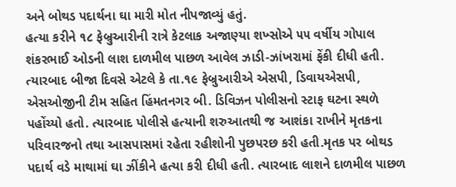અને બોથડ પદાર્થના ઘા મારી મોત નીપજાવ્યું હતું.
હત્યા કરીને ૧૮ ફેબ્રુઆરીની રાત્રે કેટલાક અજાણ્યા શખ્સોએ ૫૫ વર્ષીય ગોપાલ શંકરભાઈ ઓડની લાશ દાળમીલ પાછળ આવેલ ઝાડી-ઝાંખરામાં ફેંકી દીધી હતી. ત્યારબાદ બીજા દિવસે એટલે કે તા.૧૯ ફેબ્રુઆરીએ એસપી, ડિવાયએસપી, એસઓજીની ટીમ સહિત હિંમતનગર બી. ડિવિઝન પોલીસનો સ્ટાફ ઘટના સ્થળે પહોંચ્યો હતો. ત્યારબાદ પોલીસે હત્યાની શરુઆતથી જ આશંકા રાખીને મૃતકના પરિવારજનો તથા આસપાસમાં રહેતા રહીશોની પુછપરછ કરી હતી.મૃતક પર બોથડ પદાર્થ વડે માથામાં ઘા ઝીંકીને હત્યા કરી દીધી હતી. ત્યારબાદ લાશને દાળમીલ પાછળ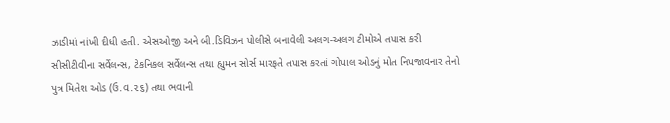ઝાડીમાં નાંખી દીધી હતી. એસઓજી અને બી.ડિવિઝન પોલીસે બનાવેલી અલગ-અલગ ટીમોએ તપાસ કરી સીસીટીવીના સર્વેલન્સ, ટેકનિકલ સર્વેલન્સ તથા હ્યુમન સોર્સ મારફતે તપાસ કરતાં ગોપાલ ઓડનું મોત નિપજાવનાર તેનો પુત્ર મિતેશ ઓડ (ઉ.વ.૨૬) તથા ભવાની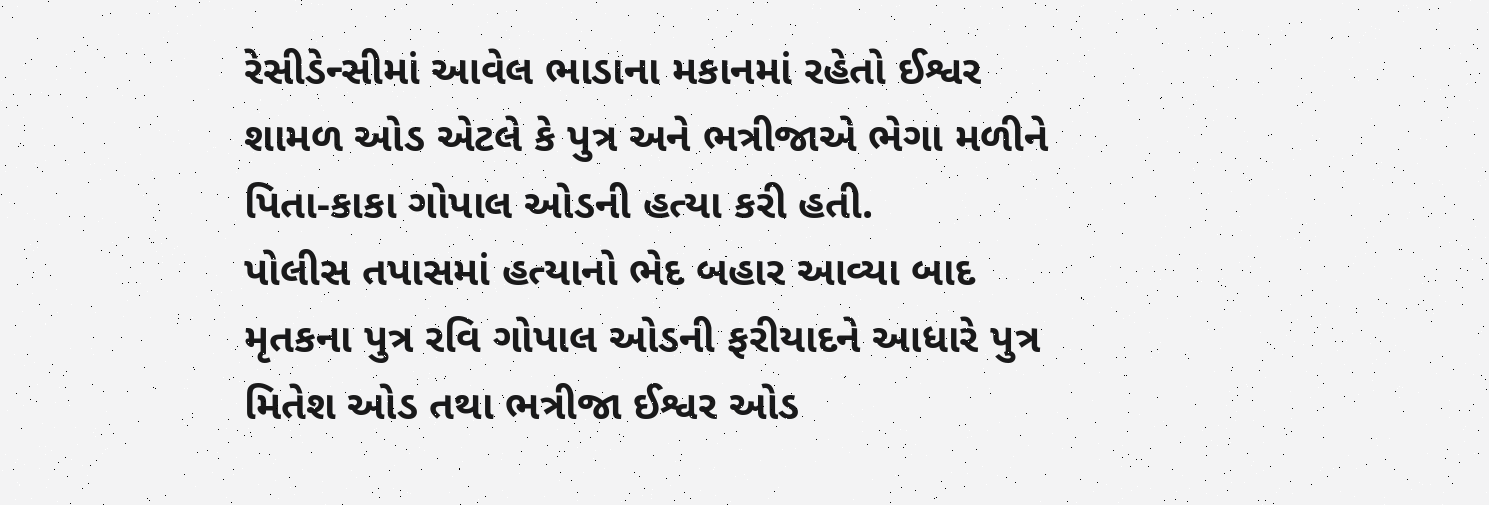રેસીડેન્સીમાં આવેલ ભાડાના મકાનમાં રહેતો ઈશ્વર શામળ ઓડ એટલે કે પુત્ર અને ભત્રીજાએ ભેગા મળીને પિતા-કાકા ગોપાલ ઓડની હત્યા કરી હતી.
પોલીસ તપાસમાં હત્યાનો ભેદ બહાર આવ્યા બાદ મૃતકના પુત્ર રવિ ગોપાલ ઓડની ફરીયાદને આધારે પુત્ર મિતેશ ઓડ તથા ભત્રીજા ઈશ્વર ઓડ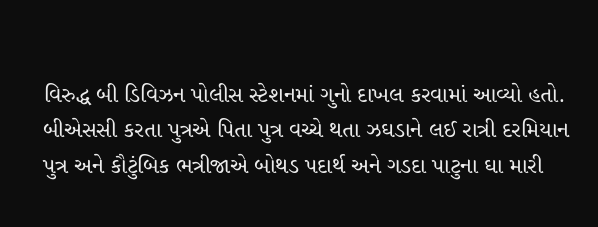વિરુદ્ધ બી ડિવિઝન પોલીસ સ્ટેશનમાં ગુનો દાખલ કરવામાં આવ્યો હતો. બીએસસી કરતા પુત્રએ પિતા પુત્ર વચ્ચે થતા ઝઘડાને લઈ રાત્રી દરમિયાન પુત્ર અને કૌટુંબિક ભત્રીજાએ બોથડ પદાર્થ અને ગડદા પાટુના ઘા મારી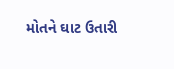મોતને ઘાટ ઉતારી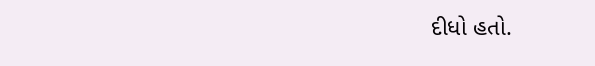દીધો હતો.